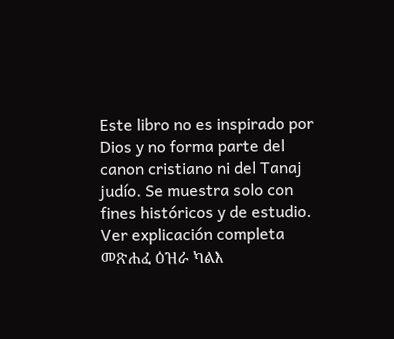Este libro no es inspirado por Dios y no forma parte del canon cristiano ni del Tanaj judío. Se muestra solo con fines históricos y de estudio. Ver explicación completa መጽሐፈ ዕዝራ ካልእ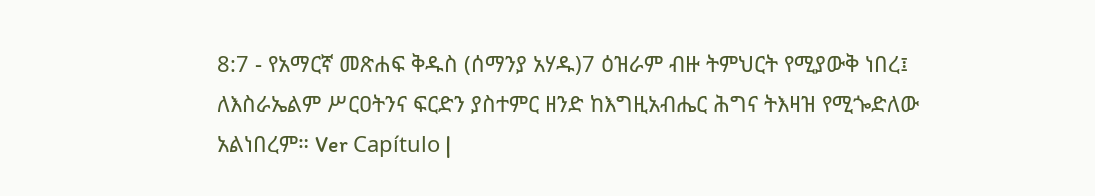8:7 - የአማርኛ መጽሐፍ ቅዱስ (ሰማንያ አሃዱ)7 ዕዝራም ብዙ ትምህርት የሚያውቅ ነበረ፤ ለእስራኤልም ሥርዐትንና ፍርድን ያስተምር ዘንድ ከእግዚአብሔር ሕግና ትእዛዝ የሚጐድለው አልነበረም። Ver Capítulo |